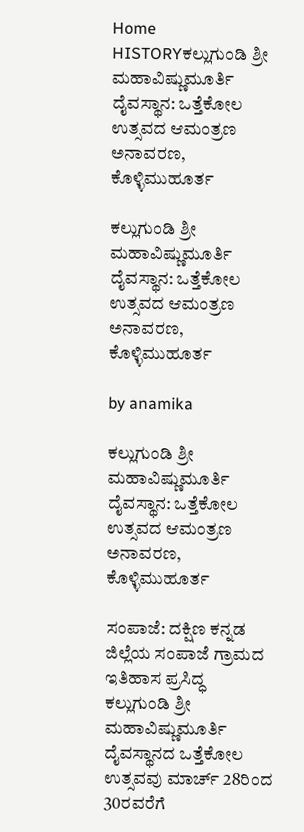Home HISTORYಕಲ್ಲುಗುಂಡಿ ಶ್ರೀ ಮಹಾವಿಷ್ಣುಮೂರ್ತಿ ದೈವಸ್ಥಾನ: ಒತ್ತೆಕೋಲ ಉತ್ಸವದ ಆಮಂತ್ರಣ ಅನಾವರಣ, ಕೊಳ್ಳಿಮುಹೂರ್ತ

ಕಲ್ಲುಗುಂಡಿ ಶ್ರೀ ಮಹಾವಿಷ್ಣುಮೂರ್ತಿ ದೈವಸ್ಥಾನ: ಒತ್ತೆಕೋಲ ಉತ್ಸವದ ಆಮಂತ್ರಣ ಅನಾವರಣ, ಕೊಳ್ಳಿಮುಹೂರ್ತ

by anamika

ಕಲ್ಲುಗುಂಡಿ ಶ್ರೀ ಮಹಾವಿಷ್ಣುಮೂರ್ತಿ ದೈವಸ್ಥಾನ: ಒತ್ತೆಕೋಲ ಉತ್ಸವದ ಆಮಂತ್ರಣ ಅನಾವರಣ, ಕೊಳ್ಳಿಮುಹೂರ್ತ

ಸಂಪಾಜೆ: ದಕ್ಷಿಣ ಕನ್ನಡ ಜಿಲ್ಲೆಯ ಸಂಪಾಜೆ ಗ್ರಾಮದ ಇತಿಹಾಸ ಪ್ರಸಿದ್ಧ ಕಲ್ಲುಗುಂಡಿ ಶ್ರೀ ಮಹಾವಿಷ್ಣುಮೂರ್ತಿ ದೈವಸ್ಥಾನದ ಒತ್ತೆಕೋಲ ಉತ್ಸವವು ಮಾರ್ಚ್ 28ರಿಂದ 30ರವರೆಗೆ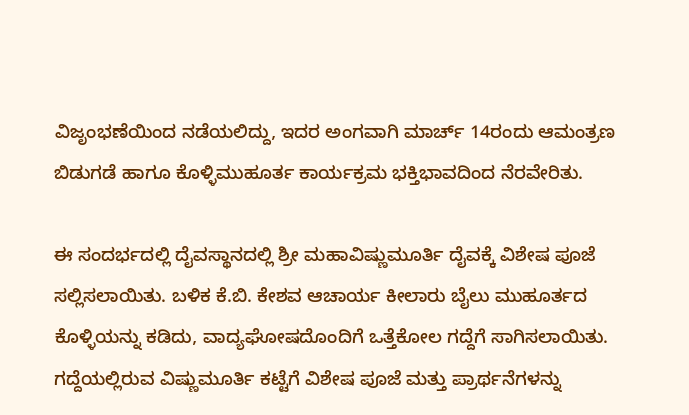ವಿಜೃಂಭಣೆಯಿಂದ ನಡೆಯಲಿದ್ದು, ಇದರ ಅಂಗವಾಗಿ ಮಾರ್ಚ್ 14ರಂದು ಆಮಂತ್ರಣ ಬಿಡುಗಡೆ ಹಾಗೂ ಕೊಳ್ಳಿಮುಹೂರ್ತ ಕಾರ್ಯಕ್ರಮ ಭಕ್ತಿಭಾವದಿಂದ ನೆರವೇರಿತು.

ಈ ಸಂದರ್ಭದಲ್ಲಿ ದೈವಸ್ಥಾನದಲ್ಲಿ ಶ್ರೀ ಮಹಾವಿಷ್ಣುಮೂರ್ತಿ ದೈವಕ್ಕೆ ವಿಶೇಷ ಪೂಜೆ ಸಲ್ಲಿಸಲಾಯಿತು. ಬಳಿಕ ಕೆ.ಬಿ. ಕೇಶವ ಆಚಾರ್ಯ ಕೀಲಾರು ಬೈಲು ಮುಹೂರ್ತದ ಕೊಳ್ಳಿಯನ್ನು ಕಡಿದು, ವಾದ್ಯಘೋಷದೊಂದಿಗೆ ಒತ್ತೆಕೋಲ ಗದ್ದೆಗೆ ಸಾಗಿಸಲಾಯಿತು. ಗದ್ದೆಯಲ್ಲಿರುವ ವಿಷ್ಣುಮೂರ್ತಿ ಕಟ್ಟೆಗೆ ವಿಶೇಷ ಪೂಜೆ ಮತ್ತು ಪ್ರಾರ್ಥನೆಗಳನ್ನು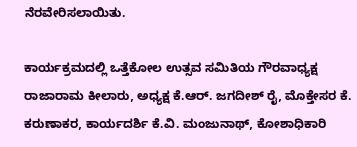ನೆರವೇರಿಸಲಾಯಿತು.

ಕಾರ್ಯಕ್ರಮದಲ್ಲಿ ಒತ್ತೆಕೋಲ ಉತ್ಸವ ಸಮಿತಿಯ ಗೌರವಾಧ್ಯಕ್ಷ ರಾಜಾರಾಮ ಕೀಲಾರು, ಅಧ್ಯಕ್ಷ ಕೆ.ಆರ್. ಜಗದೀಶ್ ರೈ, ಮೊಕ್ತೇಸರ ಕೆ. ಕರುಣಾಕರ, ಕಾರ್ಯದರ್ಶಿ ಕೆ.ವಿ. ಮಂಜುನಾಥ್, ಕೋಶಾಧಿಕಾರಿ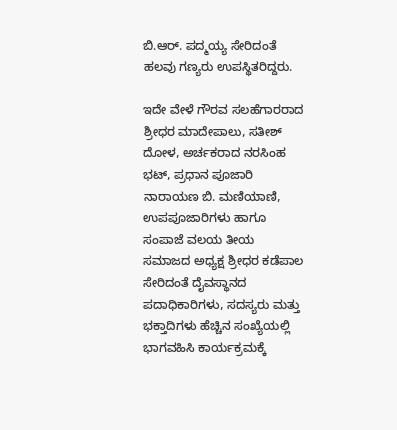ಬಿ.ಆರ್. ಪದ್ಮಯ್ಯ ಸೇರಿದಂತೆ ಹಲವು ಗಣ್ಯರು ಉಪಸ್ಥಿತರಿದ್ದರು.

ಇದೇ ವೇಳೆ ಗೌರವ ಸಲಹೆಗಾರರಾದ ಶ್ರೀಧರ ಮಾದೇಪಾಲು, ಸತೀಶ್ ದೋಳ, ಅರ್ಚಕರಾದ ನರಸಿಂಹ ಭಟ್, ಪ್ರಧಾನ ಪೂಜಾರಿ ನಾರಾಯಣ ಬಿ. ಮಣಿಯಾಣಿ, ಉಪಪೂಜಾರಿಗಳು ಹಾಗೂ ಸಂಪಾಜೆ ವಲಯ ತೀಯ ಸಮಾಜದ ಅಧ್ಯಕ್ಷ ಶ್ರೀಧರ ಕಡೆಪಾಲ ಸೇರಿದಂತೆ ದೈವಸ್ಥಾನದ ಪದಾಧಿಕಾರಿಗಳು, ಸದಸ್ಯರು ಮತ್ತು ಭಕ್ತಾದಿಗಳು ಹೆಚ್ಚಿನ ಸಂಖ್ಯೆಯಲ್ಲಿ ಭಾಗವಹಿಸಿ ಕಾರ್ಯಕ್ರಮಕ್ಕೆ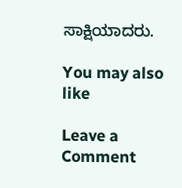ಸಾಕ್ಷಿಯಾದರು.

You may also like

Leave a Comment